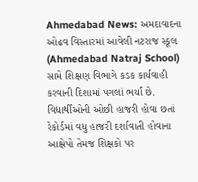Ahmedabad News: અમદાવાદના ઓઢવ વિસ્તારમાં આવેલી નટરાજ સ્કૂલ (Ahmedabad Natraj School) સામે શિક્ષણ વિભાગે કડક કાર્યવાહી કરવાની દિશામાં પગલાં ભર્યાં છે. વિદ્યાર્થીઓની ઓછી હાજરી હોવા છતાં રેકોર્ડમાં વધુ હાજરી દર્શાવાતી હોવાના આક્ષેપો તેમજ શિક્ષકો પર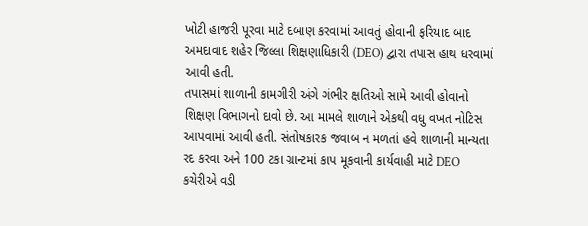ખોટી હાજરી પૂરવા માટે દબાણ કરવામાં આવતું હોવાની ફરિયાદ બાદ અમદાવાદ શહેર જિલ્લા શિક્ષણાધિકારી (DEO) દ્વારા તપાસ હાથ ધરવામાં આવી હતી.
તપાસમાં શાળાની કામગીરી અંગે ગંભીર ક્ષતિઓ સામે આવી હોવાનો શિક્ષણ વિભાગનો દાવો છે. આ મામલે શાળાને એકથી વધુ વખત નોટિસ આપવામાં આવી હતી. સંતોષકારક જવાબ ન મળતાં હવે શાળાની માન્યતા રદ કરવા અને 100 ટકા ગ્રાન્ટમાં કાપ મૂકવાની કાર્યવાહી માટે DEO કચેરીએ વડી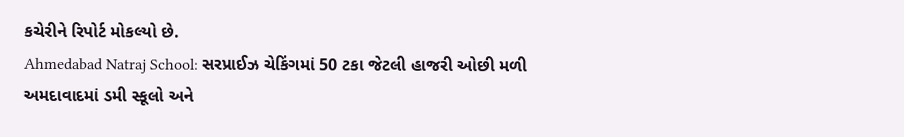કચેરીને રિપોર્ટ મોકલ્યો છે.
Ahmedabad Natraj School: સરપ્રાઈઝ ચેકિંગમાં 50 ટકા જેટલી હાજરી ઓછી મળી
અમદાવાદમાં ડમી સ્કૂલો અને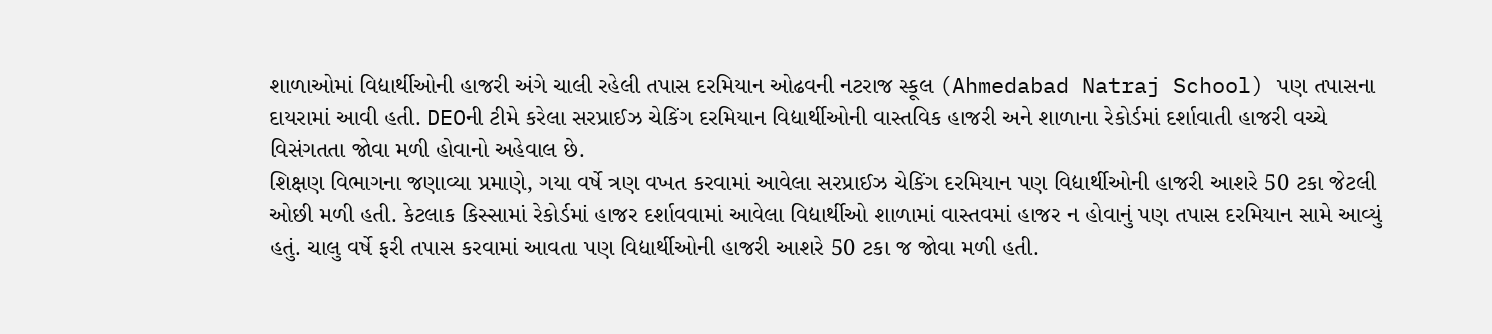શાળાઓમાં વિદ્યાર્થીઓની હાજરી અંગે ચાલી રહેલી તપાસ દરમિયાન ઓઢવની નટરાજ સ્કૂલ (Ahmedabad Natraj School) પણ તપાસના દાયરામાં આવી હતી. DEOની ટીમે કરેલા સરપ્રાઈઝ ચેકિંગ દરમિયાન વિદ્યાર્થીઓની વાસ્તવિક હાજરી અને શાળાના રેકોર્ડમાં દર્શાવાતી હાજરી વચ્ચે વિસંગતતા જોવા મળી હોવાનો અહેવાલ છે.
શિક્ષણ વિભાગના જણાવ્યા પ્રમાણે, ગયા વર્ષે ત્રણ વખત કરવામાં આવેલા સરપ્રાઈઝ ચેકિંગ દરમિયાન પણ વિદ્યાર્થીઓની હાજરી આશરે 50 ટકા જેટલી ઓછી મળી હતી. કેટલાક કિસ્સામાં રેકોર્ડમાં હાજર દર્શાવવામાં આવેલા વિદ્યાર્થીઓ શાળામાં વાસ્તવમાં હાજર ન હોવાનું પણ તપાસ દરમિયાન સામે આવ્યું હતું. ચાલુ વર્ષે ફરી તપાસ કરવામાં આવતા પણ વિદ્યાર્થીઓની હાજરી આશરે 50 ટકા જ જોવા મળી હતી.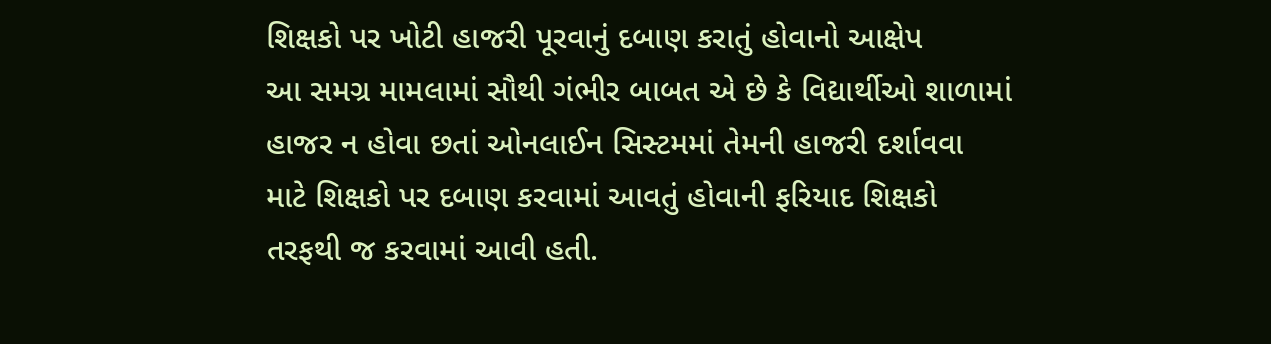શિક્ષકો પર ખોટી હાજરી પૂરવાનું દબાણ કરાતું હોવાનો આક્ષેપ
આ સમગ્ર મામલામાં સૌથી ગંભીર બાબત એ છે કે વિદ્યાર્થીઓ શાળામાં હાજર ન હોવા છતાં ઓનલાઈન સિસ્ટમમાં તેમની હાજરી દર્શાવવા માટે શિક્ષકો પર દબાણ કરવામાં આવતું હોવાની ફરિયાદ શિક્ષકો તરફથી જ કરવામાં આવી હતી.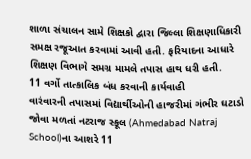શાળા સંચાલન સામે શિક્ષકો દ્વારા જિલ્લા શિક્ષણાધિકારી સમક્ષ રજૂઆત કરવામાં આવી હતી. ફરિયાદના આધારે શિક્ષણ વિભાગે સમગ્ર મામલે તપાસ હાથ ધરી હતી.
11 વર્ગો તાત્કાલિક બંધ કરવાની કાર્યવાહી
વારંવારની તપાસમાં વિદ્યાર્થીઓની હાજરીમાં ગંભીર ઘટાડો જોવા મળતાં નટરાજ સ્કૂલ (Ahmedabad Natraj School)ના આશરે 11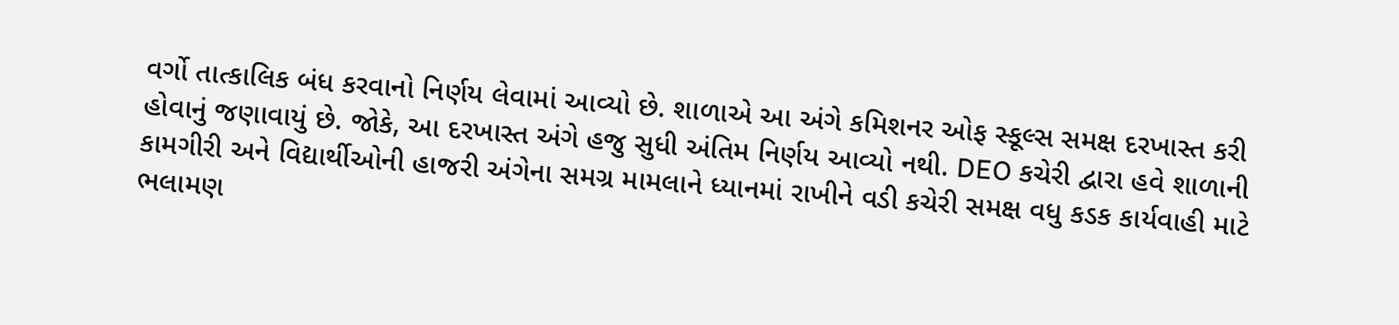વર્ગો તાત્કાલિક બંધ કરવાનો નિર્ણય લેવામાં આવ્યો છે. શાળાએ આ અંગે કમિશનર ઓફ સ્કૂલ્સ સમક્ષ દરખાસ્ત કરી હોવાનું જણાવાયું છે. જોકે, આ દરખાસ્ત અંગે હજુ સુધી અંતિમ નિર્ણય આવ્યો નથી. DEO કચેરી દ્વારા હવે શાળાની કામગીરી અને વિદ્યાર્થીઓની હાજરી અંગેના સમગ્ર મામલાને ધ્યાનમાં રાખીને વડી કચેરી સમક્ષ વધુ કડક કાર્યવાહી માટે ભલામણ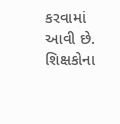કરવામાં આવી છે.
શિક્ષકોના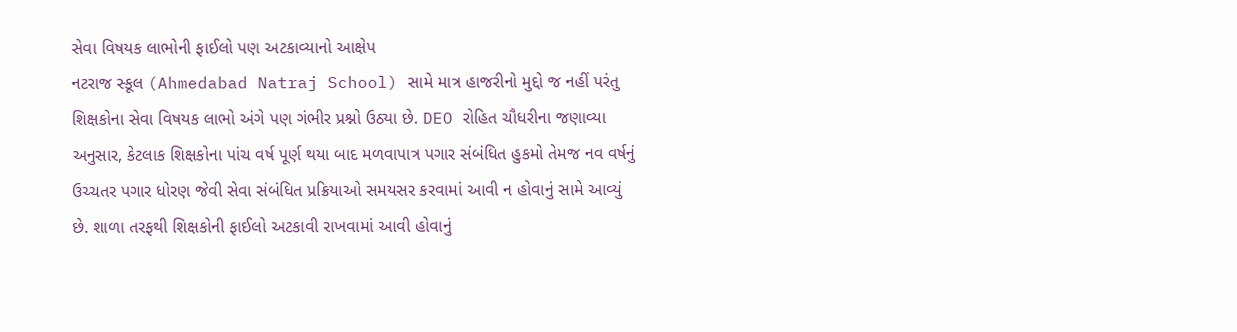સેવા વિષયક લાભોની ફાઈલો પણ અટકાવ્યાનો આક્ષેપ
નટરાજ સ્કૂલ (Ahmedabad Natraj School) સામે માત્ર હાજરીનો મુદ્દો જ નહીં પરંતુ શિક્ષકોના સેવા વિષયક લાભો અંગે પણ ગંભીર પ્રશ્નો ઉઠ્યા છે. DEO રોહિત ચૌધરીના જણાવ્યા અનુસાર, કેટલાક શિક્ષકોના પાંચ વર્ષ પૂર્ણ થયા બાદ મળવાપાત્ર પગાર સંબંધિત હુકમો તેમજ નવ વર્ષનું ઉચ્ચતર પગાર ધોરણ જેવી સેવા સંબંધિત પ્રક્રિયાઓ સમયસર કરવામાં આવી ન હોવાનું સામે આવ્યું છે. શાળા તરફથી શિક્ષકોની ફાઈલો અટકાવી રાખવામાં આવી હોવાનું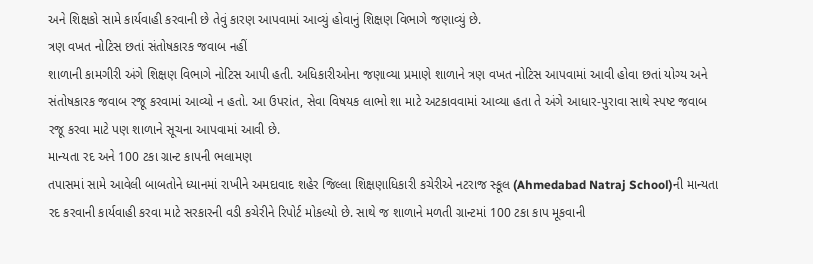અને શિક્ષકો સામે કાર્યવાહી કરવાની છે તેવું કારણ આપવામાં આવ્યું હોવાનું શિક્ષણ વિભાગે જણાવ્યું છે.
ત્રણ વખત નોટિસ છતાં સંતોષકારક જવાબ નહીં
શાળાની કામગીરી અંગે શિક્ષણ વિભાગે નોટિસ આપી હતી. અધિકારીઓના જણાવ્યા પ્રમાણે શાળાને ત્રણ વખત નોટિસ આપવામાં આવી હોવા છતાં યોગ્ય અને સંતોષકારક જવાબ રજૂ કરવામાં આવ્યો ન હતો. આ ઉપરાંત, સેવા વિષયક લાભો શા માટે અટકાવવામાં આવ્યા હતા તે અંગે આધાર-પુરાવા સાથે સ્પષ્ટ જવાબ રજૂ કરવા માટે પણ શાળાને સૂચના આપવામાં આવી છે.
માન્યતા રદ અને 100 ટકા ગ્રાન્ટ કાપની ભલામણ
તપાસમાં સામે આવેલી બાબતોને ધ્યાનમાં રાખીને અમદાવાદ શહેર જિલ્લા શિક્ષણાધિકારી કચેરીએ નટરાજ સ્કૂલ (Ahmedabad Natraj School)ની માન્યતા રદ કરવાની કાર્યવાહી કરવા માટે સરકારની વડી કચેરીને રિપોર્ટ મોકલ્યો છે. સાથે જ શાળાને મળતી ગ્રાન્ટમાં 100 ટકા કાપ મૂકવાની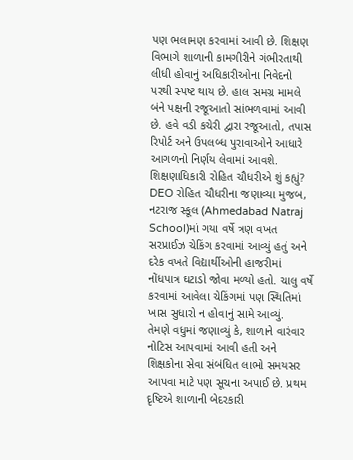પણ ભલામણ કરવામાં આવી છે. શિક્ષણ વિભાગે શાળાની કામગીરીને ગંભીરતાથી લીધી હોવાનું અધિકારીઓના નિવેદનો પરથી સ્પષ્ટ થાય છે. હાલ સમગ્ર મામલે બંને પક્ષની રજૂઆતો સાંભળવામાં આવી છે. હવે વડી કચેરી દ્વારા રજૂઆતો, તપાસ રિપોર્ટ અને ઉપલબ્ધ પુરાવાઓને આધારે આગળનો નિર્ણય લેવામાં આવશે.
શિક્ષણાધિકારી રોહિત ચૌધરીએ શું કહ્યું?
DEO રોહિત ચૌધરીના જણાવ્યા મુજબ, નટરાજ સ્કૂલ (Ahmedabad Natraj School)માં ગયા વર્ષે ત્રણ વખત સરપ્રાઈઝ ચેકિંગ કરવામાં આવ્યું હતું અને દરેક વખતે વિદ્યાર્થીઓની હાજરીમાં નોંધપાત્ર ઘટાડો જોવા મળ્યો હતો. ચાલુ વર્ષે કરવામાં આવેલા ચેકિંગમાં પણ સ્થિતિમાં ખાસ સુધારો ન હોવાનું સામે આવ્યું.
તેમણે વધુમાં જણાવ્યું કે, શાળાને વારંવાર નોટિસ આપવામાં આવી હતી અને શિક્ષકોના સેવા સંબંધિત લાભો સમયસર આપવા માટે પણ સૂચના અપાઈ છે. પ્રથમ દૃષ્ટિએ શાળાની બેદરકારી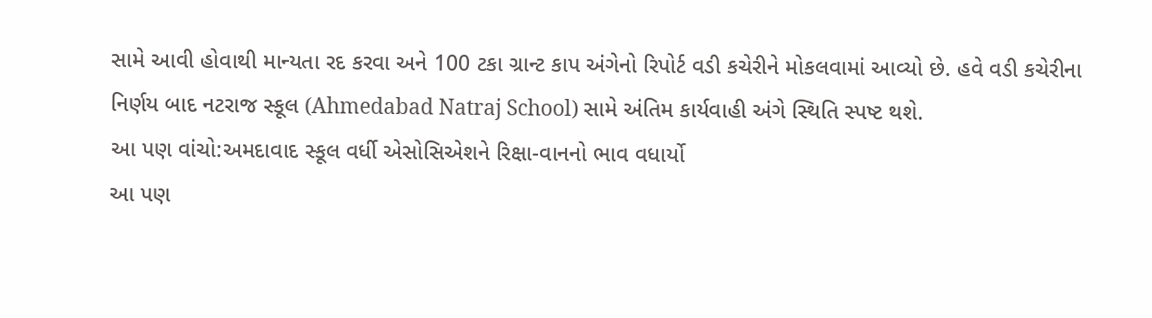સામે આવી હોવાથી માન્યતા રદ કરવા અને 100 ટકા ગ્રાન્ટ કાપ અંગેનો રિપોર્ટ વડી કચેરીને મોકલવામાં આવ્યો છે. હવે વડી કચેરીના નિર્ણય બાદ નટરાજ સ્કૂલ (Ahmedabad Natraj School) સામે અંતિમ કાર્યવાહી અંગે સ્થિતિ સ્પષ્ટ થશે.
આ પણ વાંચો:અમદાવાદ સ્કૂલ વર્ધી એસોસિએશને રિક્ષા-વાનનો ભાવ વધાર્યો
આ પણ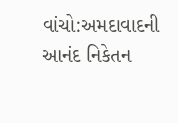વાંચો:અમદાવાદની આનંદ નિકેતન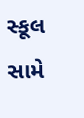સ્કૂલ સામે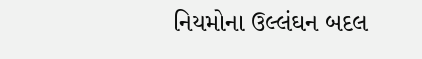નિયમોના ઉલ્લંઘન બદલ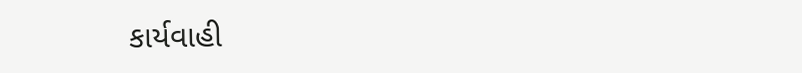કાર્યવાહી